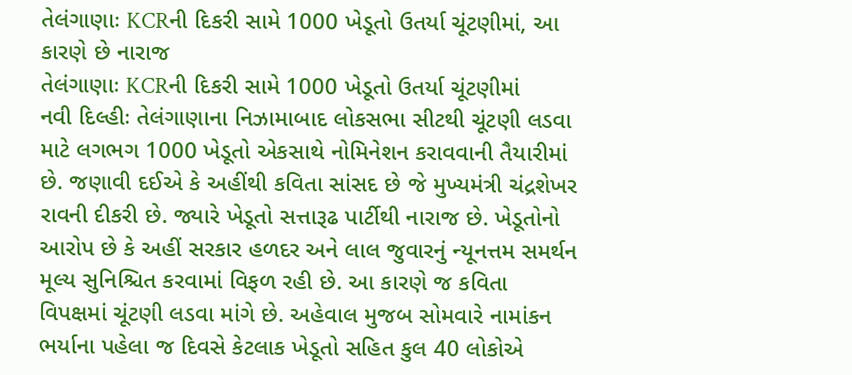તેલંગાણાઃ KCRની દિકરી સામે 1000 ખેડૂતો ઉતર્યા ચૂંટણીમાં, આ કારણે છે નારાજ
તેલંગાણાઃ KCRની દિકરી સામે 1000 ખેડૂતો ઉતર્યા ચૂંટણીમાં
નવી દિલ્હીઃ તેલંગાણાના નિઝામાબાદ લોકસભા સીટથી ચૂંટણી લડવા માટે લગભગ 1000 ખેડૂતો એકસાથે નોમિનેશન કરાવવાની તૈયારીમાં છે. જણાવી દઈએ કે અહીંથી કવિતા સાંસદ છે જે મુખ્યમંત્રી ચંદ્રશેખર રાવની દીકરી છે. જ્યારે ખેડૂતો સત્તારૂઢ પાર્ટીથી નારાજ છે. ખેડૂતોનો આરોપ છે કે અહીં સરકાર હળદર અને લાલ જુવારનું ન્યૂનત્તમ સમર્થન મૂલ્ય સુનિશ્ચિત કરવામાં વિફળ રહી છે. આ કારણે જ કવિતા વિપક્ષમાં ચૂંટણી લડવા માંગે છે. અહેવાલ મુજબ સોમવારે નામાંકન ભર્યાના પહેલા જ દિવસે કેટલાક ખેડૂતો સહિત કુલ 40 લોકોએ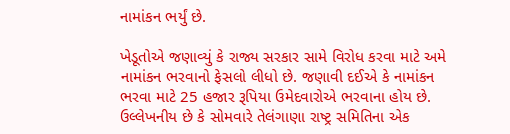નામાંકન ભર્યું છે.

ખેડૂતોએ જણાવ્યું કે રાજ્ય સરકાર સામે વિરોધ કરવા માટે અમે નામાંકન ભરવાનો ફેસલો લીધો છે. જણાવી દઈએ કે નામાંકન ભરવા માટે 25 હજાર રૂપિયા ઉમેદવારોએ ભરવાના હોય છે. ઉલ્લેખનીય છે કે સોમવારે તેલંગાણા રાષ્ટ્ર સમિતિના એક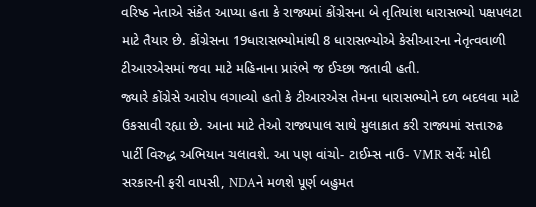વરિષ્ઠ નેતાએ સંકેત આપ્યા હતા કે રાજ્યમાં કોંગ્રેસના બે તૃતિયાંશ ધારાસભ્યો પક્ષપલટા માટે તૈયાર છે. કોંગ્રેસના 19ધારાસભ્યોમાંથી 8 ધારાસભ્યોએ કેસીઆરના નેતૃત્વવાળી ટીઆરએસમાં જવા માટે મહિનાના પ્રારંભે જ ઈચ્છા જતાવી હતી.
જ્યારે કોંગ્રેસે આરોપ લગાવ્યો હતો કે ટીઆરએસ તેમના ધારાસભ્યોને દળ બદલવા માટે ઉકસાવી રહ્યા છે. આના માટે તેઓ રાજ્યપાલ સાથે મુલાકાત કરી રાજ્યમાં સત્તારુઢ પાર્ટી વિરુદ્ધ અભિયાન ચલાવશે. આ પણ વાંચો- ટાઈમ્સ નાઉ- VMR સર્વેઃ મોદી સરકારની ફરી વાપસી, NDAને મળશે પૂર્ણ બહુમત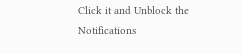Click it and Unblock the Notifications